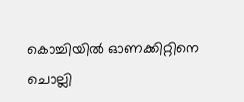കൊച്ചിയിൽ ഓണക്കിറ്റിനെ ചൊല്ലി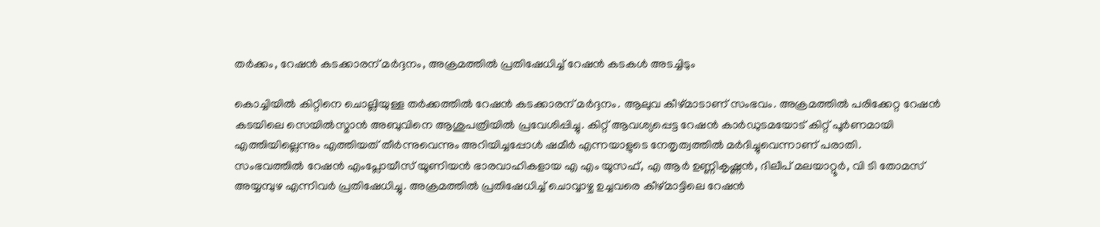തർക്കം, റേഷൻ കടക്കാരന് മർദ്ദനം, അക്രമത്തിൽ പ്രതിഷേധിച്ച് റേഷൻ കടകൾ അടച്ചിടും

കൊച്ചിയിൽ കിറ്റിനെ ചൊല്ലിയുള്ള തർക്കത്തിൽ റേഷൻ കടക്കാരന് മർദ്ദനം. ആലുവ കീഴ്മാടാണ് സംഭവം. അക്രമത്തിൽ പരിക്കേറ്റ റേഷൻ കടയിലെ സെയിൽസ്മാൻ അബുവിനെ ആശുപത്രിയിൽ പ്രവേശിപ്പിച്ചു. കിറ്റ് ആവശ്യപ്പെട്ട റേഷൻ കാർഡുടമയോട് കിറ്റ് പൂർണമായി എത്തിയില്ലെന്നും എത്തിയത് തീർന്നുവെന്നും അറിയിച്ചപ്പോൾ ഷമീർ എന്നയാളുടെ നേതൃത്വത്തിൽ മർദിച്ചുവെന്നാണ് പരാതി.
സംഭവത്തിൽ റേഷൻ എംപ്ലോയീസ് യൂണിയൻ ഭാരവാഹികളായ എ എം യൂസഫ്, എ ആർ ഉണ്ണികൃഷ്ണൻ, ദിലീപ് മലയാറ്റൂർ, വി ടി തോമസ് അയ്യമ്പുഴ എന്നിവർ പ്രതിഷേധിച്ചു. അക്രമത്തിൽ പ്രതിഷേധിച്ച് ചൊവ്വാഴ്ച ഉച്ചവരെ കീഴ്മാട്ടിലെ റേഷൻ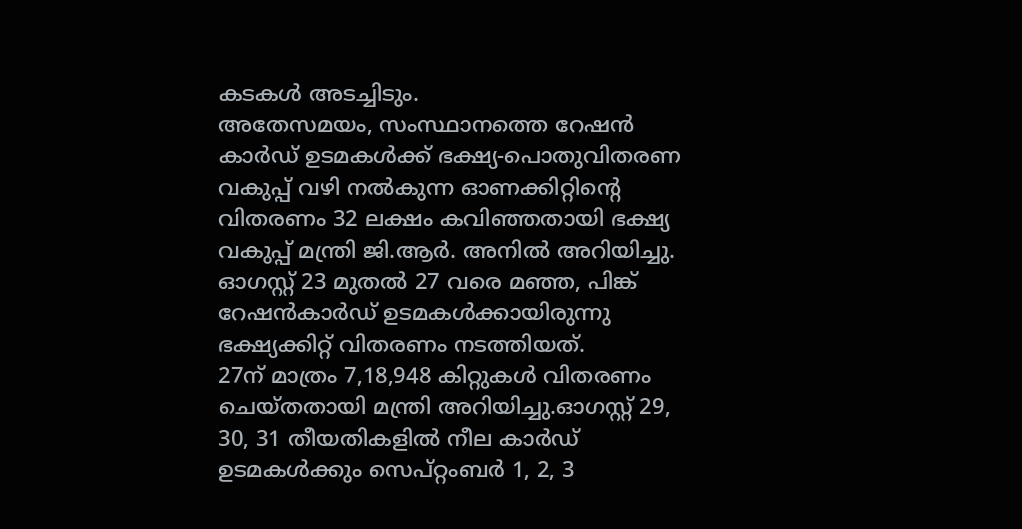കടകൾ അടച്ചിടും.
അതേസമയം, സംസ്ഥാനത്തെ റേഷൻ കാർഡ് ഉടമകൾക്ക് ഭക്ഷ്യ-പൊതുവിതരണ വകുപ്പ് വഴി നൽകുന്ന ഓണക്കിറ്റിന്റെ വിതരണം 32 ലക്ഷം കവിഞ്ഞതായി ഭക്ഷ്യ വകുപ്പ് മന്ത്രി ജി.ആർ. അനിൽ അറിയിച്ചു. ഓഗസ്റ്റ് 23 മുതൽ 27 വരെ മഞ്ഞ, പിങ്ക് റേഷൻകാർഡ് ഉടമകൾക്കായിരുന്നു ഭക്ഷ്യക്കിറ്റ് വിതരണം നടത്തിയത്.
27ന് മാത്രം 7,18,948 കിറ്റുകൾ വിതരണം ചെയ്തതായി മന്ത്രി അറിയിച്ചു.ഓഗസ്റ്റ് 29, 30, 31 തീയതികളിൽ നീല കാർഡ് ഉടമകൾക്കും സെപ്റ്റംബർ 1, 2, 3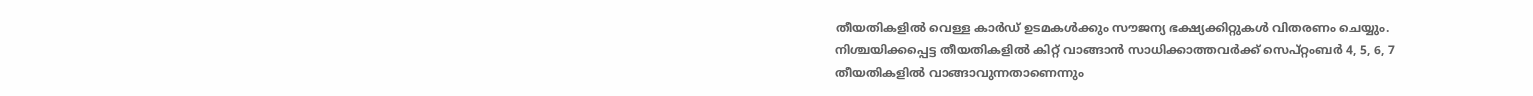തീയതികളിൽ വെള്ള കാർഡ് ഉടമകൾക്കും സൗജന്യ ഭക്ഷ്യക്കിറ്റുകൾ വിതരണം ചെയ്യും. നിശ്ചയിക്കപ്പെട്ട തീയതികളിൽ കിറ്റ് വാങ്ങാൻ സാധിക്കാത്തവർക്ക് സെപ്റ്റംബർ 4, 5, 6, 7 തീയതികളിൽ വാങ്ങാവുന്നതാണെന്നും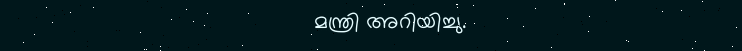മന്ത്രി അറിയിച്ചു.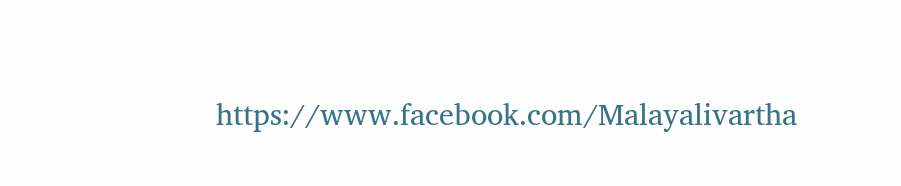https://www.facebook.com/Malayalivartha